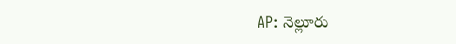AP: నెల్లూరు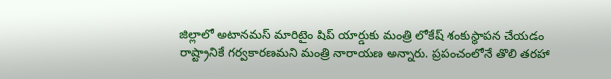జిల్లాలో అటానమస్ మారిటైం షిప్ యార్డుకు మంత్రి లోకేష్ శంకుస్థాపన చేయడం రాష్ట్రానికే గర్వకారణమని మంత్రి నారాయణ అన్నారు. ప్రపంచంలోనే తొలి తరహా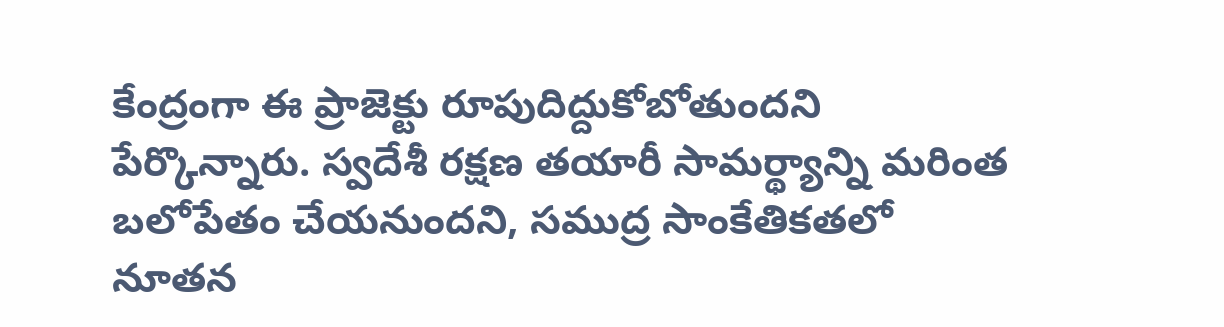కేంద్రంగా ఈ ప్రాజెక్టు రూపుదిద్దుకోబోతుందని పేర్కొన్నారు. స్వదేశీ రక్షణ తయారీ సామర్థ్యాన్ని మరింత బలోపేతం చేయనుందని, సముద్ర సాంకేతికతలో నూతన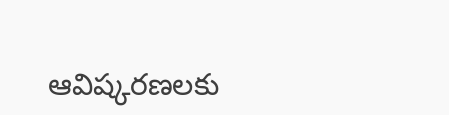ఆవిష్కరణలకు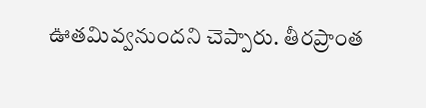ఊతమివ్వనుందని చెప్పారు. తీరప్రాంత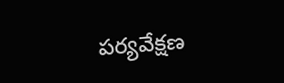పర్యవేక్షణ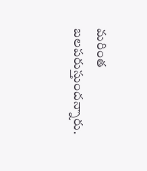మరింత బలపరుస్తుందన్నారు.